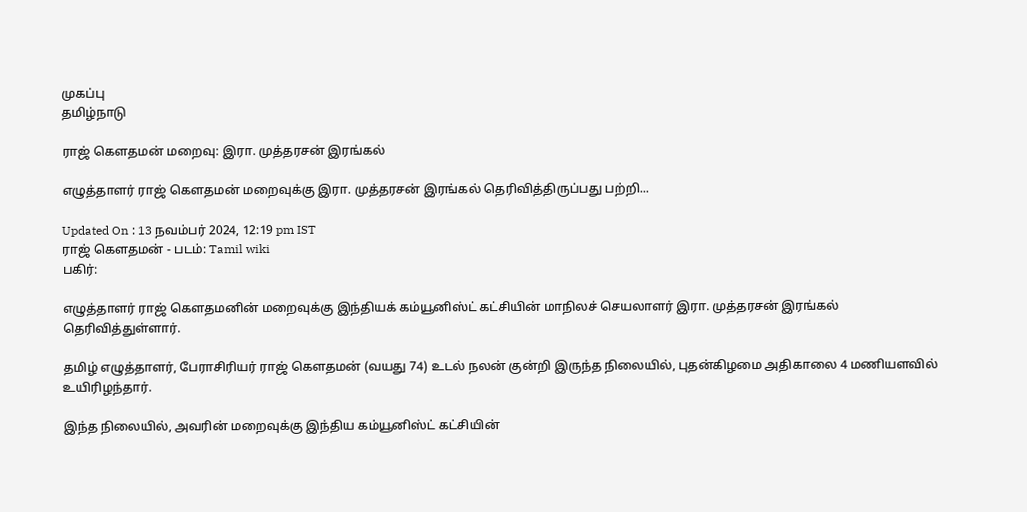முகப்பு
தமிழ்நாடு

ராஜ் கெளதமன் மறைவு: இரா. முத்தரசன் இரங்கல்

எழுத்தாளர் ராஜ் கெளதமன் மறைவுக்கு இரா. முத்தரசன் இரங்கல் தெரிவித்திருப்பது பற்றி...

Updated On : 13 நவம்பர் 2024, 12:19 pm IST
ராஜ் கெளதமன் - படம்: Tamil wiki
பகிர்:

எழுத்தாளர் ராஜ் கெளதமனின் மறைவுக்கு இந்தியக் கம்யூனிஸ்ட் கட்சியின் மாநிலச் செயலாளர் இரா. முத்தரசன் இரங்கல் தெரிவித்துள்ளார்.

தமிழ் எழுத்தாளர், பேராசிரியர் ராஜ் கெளதமன் (வயது 74) உடல் நலன் குன்றி இருந்த நிலையில், புதன்கிழமை அதிகாலை 4 மணியளவில் உயிரிழந்தார்.

இந்த நிலையில், அவரின் மறைவுக்கு இந்திய கம்யூனிஸ்ட் கட்சியின்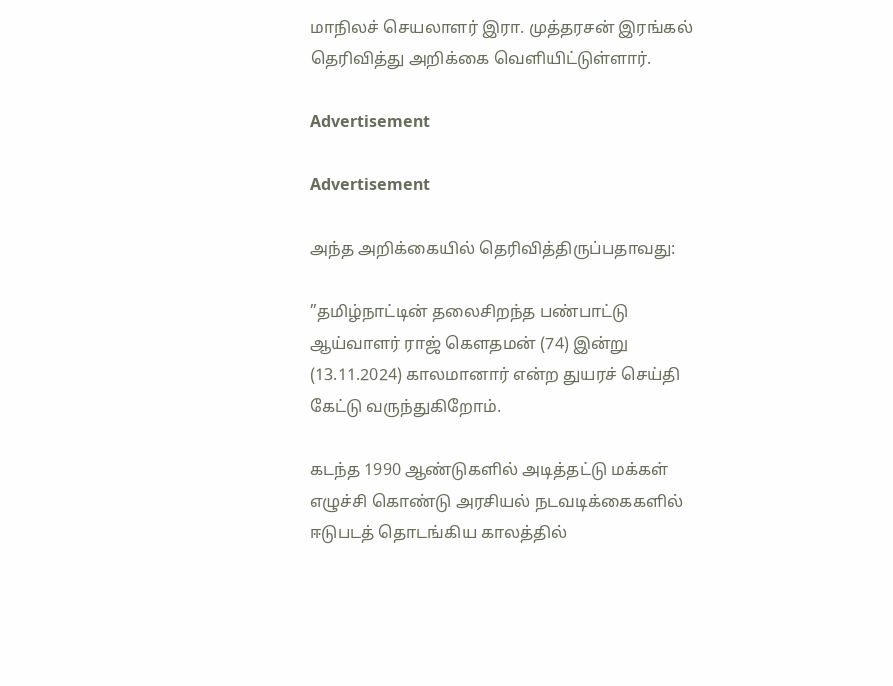மாநிலச் செயலாளர் இரா. முத்தரசன் இரங்கல் தெரிவித்து அறிக்கை வெளியிட்டுள்ளார்.

Advertisement

Advertisement

அந்த அறிக்கையில் தெரிவித்திருப்பதாவது:

”தமிழ்நாட்டின் தலைசிறந்த பண்பாட்டு ஆய்வாளர் ராஜ் கௌதமன் (74) இன்று (13.11.2024) காலமானார் என்ற துயரச் செய்தி கேட்டு வருந்துகிறோம்.

கடந்த 1990 ஆண்டுகளில் அடித்தட்டு மக்கள் எழுச்சி கொண்டு அரசியல் நடவடிக்கைகளில் ஈடுபடத் தொடங்கிய காலத்தில்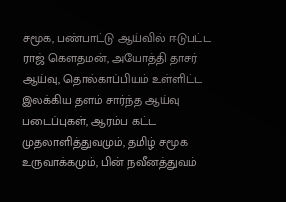சமூக, பண்பாட்டு ஆய்வில் ஈடுபட்ட ராஜ் கௌதமன், அயோத்தி தாசர் ஆய்வு, தொல்காப்பியம் உள்ளிட்ட இலக்கிய தளம் சார்ந்த ஆய்வு படைப்புகள், ஆரம்ப கட்ட முதலாளித்துவமும், தமிழ் சமூக உருவாக்கமும், பின் நவீனத்துவம்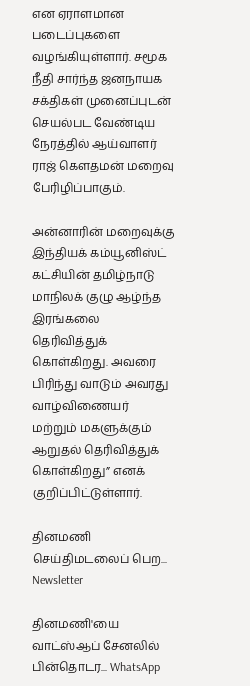என ஏராளமான படைப்புகளை வழங்கியுள்ளார். சமூக நீதி சார்ந்த ஜனநாயக சக்திகள் முனைப்புடன் செயல்பட வேண்டிய நேரத்தில் ஆய்வாளர் ராஜ் கௌதமன் மறைவு பேரிழிப்பாகும்.

அன்னாரின் மறைவுக்கு இந்தியக் கம்யூனிஸ்ட் கட்சியின் தமிழ்நாடு மாநிலக் குழு ஆழ்ந்த இரங்கலை தெரிவித்துக் கொள்கிறது. அவரை பிரிந்து வாடும் அவரது வாழ்விணையர் மற்றும் மகளுக்கும் ஆறுதல் தெரிவித்துக் கொள்கிறது” எனக் குறிப்பிட்டுள்ளார்.

தினமணி செய்திமடலைப் பெற... Newsletter

தினமணி'யை வாட்ஸ்ஆப் சேனலில் பின்தொடர... WhatsApp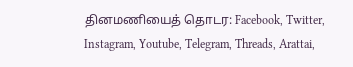தினமணியைத் தொடர: Facebook, Twitter, Instagram, Youtube, Telegram, Threads, Arattai,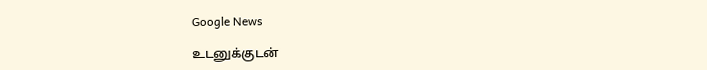Google News

உடனுக்குடன்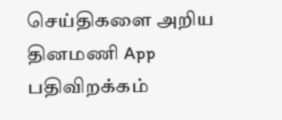செய்திகளை அறிய தினமணி App பதிவிறக்கம்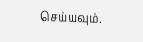செய்யவும்.